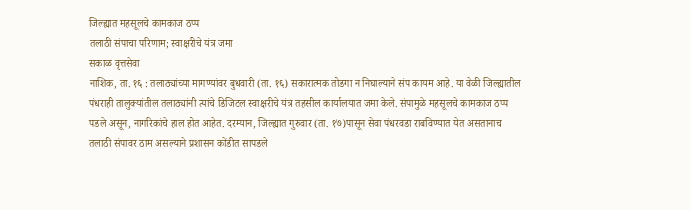जिल्ह्यात महसूलचे कामकाज ठप्प
तलाठी संपाचा परिणाम; स्वाक्षरीचे यंत्र जमा
सकाळ वृत्तसेवा
नाशिक, ता. १६ : तलाठ्यांच्या मागण्यांवर बुधवारी (ता. १६) सकारात्मक तोडगा न निघाल्याने संप कायम आहे. या वेळी जिल्ह्यातील पंधराही तालुक्यांतील तलाठ्यांनी त्यांचे डिजिटल स्वाक्षरीचे यंत्र तहसील कार्यालयात जमा केले. संपामुळे महसूलचे कामकाज ठप्प पडले असून, नागरिकांचे हाल होत आहेत. दरम्यान, जिल्ह्यात गुरुवार (ता. १७)पासून सेवा पंधरवडा राबविण्यात येत असतानाच तलाठी संपावर ठाम असल्याने प्रशासन कोंडीत सापडले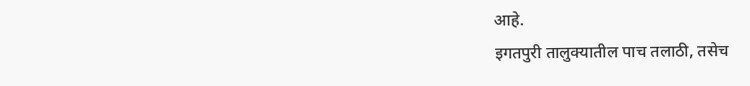आहे.
इगतपुरी तालुक्यातील पाच तलाठी, तसेच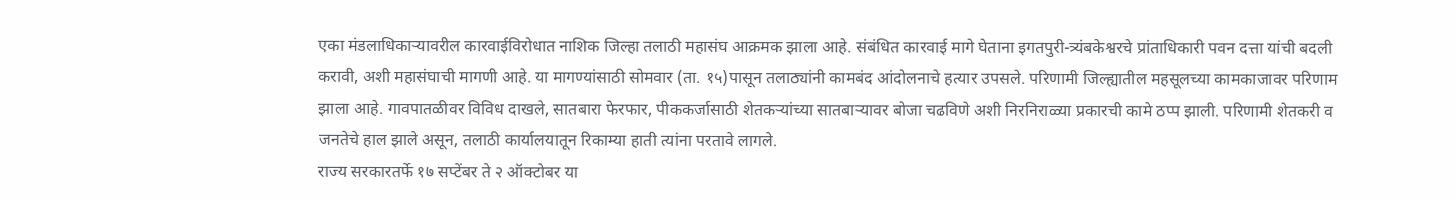एका मंडलाधिकाऱ्यावरील कारवाईविरोधात नाशिक जिल्हा तलाठी महासंघ आक्रमक झाला आहे. संबंधित कारवाई मागे घेताना इगतपुरी-त्र्यंबकेश्वरचे प्रांताधिकारी पवन दत्ता यांची बदली करावी, अशी महासंघाची मागणी आहे. या मागण्यांसाठी सोमवार (ता. १५)पासून तलाठ्यांनी कामबंद आंदोलनाचे हत्यार उपसले. परिणामी जिल्ह्यातील महसूलच्या कामकाजावर परिणाम झाला आहे. गावपातळीवर विविध दाखले, सातबारा फेरफार, पीककर्जासाठी शेतकऱ्यांच्या सातबाऱ्यावर बोजा चढविणे अशी निरनिराळ्या प्रकारची कामे ठप्प झाली. परिणामी शेतकरी व जनतेचे हाल झाले असून, तलाठी कार्यालयातून रिकाम्या हाती त्यांना परतावे लागले.
राज्य सरकारतर्फे १७ सप्टेंबर ते २ ऑक्टोबर या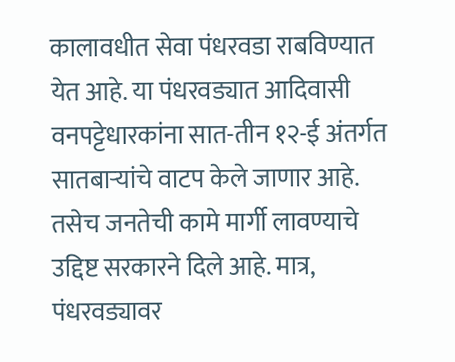कालावधीत सेवा पंधरवडा राबविण्यात येत आहे. या पंधरवड्यात आदिवासी वनपट्टेधारकांना सात-तीन १२-ई अंतर्गत सातबाऱ्यांचे वाटप केले जाणार आहे. तसेच जनतेची कामे मार्गी लावण्याचे उद्दिष्ट सरकारने दिले आहे. मात्र, पंधरवड्यावर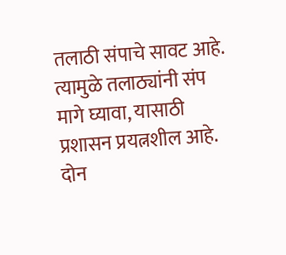तलाठी संपाचे सावट आहे. त्यामुळे तलाठ्यांनी संप मागे घ्यावा, यासाठी प्रशासन प्रयत्नशील आहे.
दोन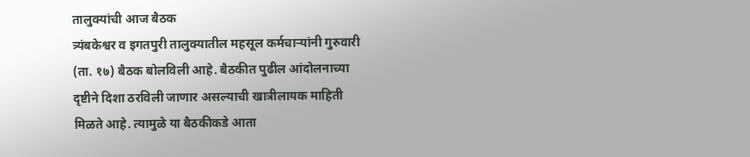तालुक्यांची आज बैठक
त्र्यंबकेश्वर व इगतपुरी तालुक्यातील महसूल कर्मचाऱ्यांनी गुरुवारी (ता. १७) बैठक बोलविली आहे. बैठकीत पुढील आंदोलनाच्या दृष्टीने दिशा ठरविली जाणार असल्याची खात्रीलायक माहिती मिळते आहे. त्यामुळे या बैठकीकडे आता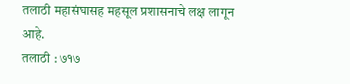तलाठी महासंघासह महसूल प्रशासनाचे लक्ष लागून आहे.
तलाठी : ७१७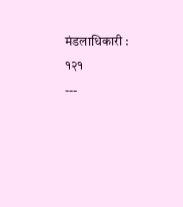मंडलाधिकारी : १२१
---